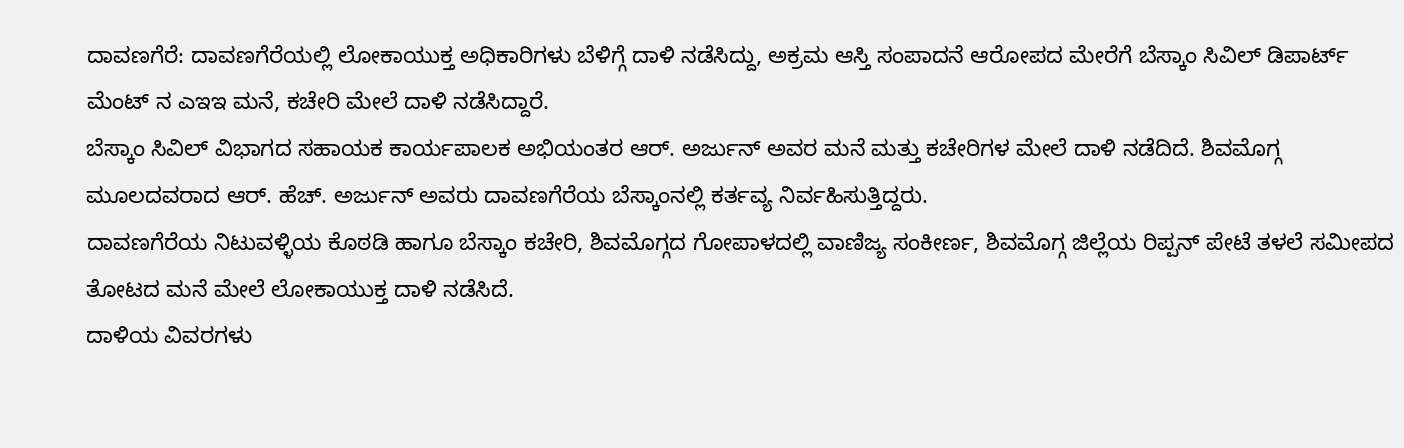ದಾವಣಗೆರೆ: ದಾವಣಗೆರೆಯಲ್ಲಿ ಲೋಕಾಯುಕ್ತ ಅಧಿಕಾರಿಗಳು ಬೆಳಿಗ್ಗೆ ದಾಳಿ ನಡೆಸಿದ್ದು, ಅಕ್ರಮ ಆಸ್ತಿ ಸಂಪಾದನೆ ಆರೋಪದ ಮೇರೆಗೆ ಬೆಸ್ಕಾಂ ಸಿವಿಲ್ ಡಿಪಾರ್ಟ್ ಮೆಂಟ್ ನ ಎಇಇ ಮನೆ, ಕಚೇರಿ ಮೇಲೆ ದಾಳಿ ನಡೆಸಿದ್ದಾರೆ.
ಬೆಸ್ಕಾಂ ಸಿವಿಲ್ ವಿಭಾಗದ ಸಹಾಯಕ ಕಾರ್ಯಪಾಲಕ ಅಭಿಯಂತರ ಆರ್. ಅರ್ಜುನ್ ಅವರ ಮನೆ ಮತ್ತು ಕಚೇರಿಗಳ ಮೇಲೆ ದಾಳಿ ನಡೆದಿದೆ. ಶಿವಮೊಗ್ಗ ಮೂಲದವರಾದ ಆರ್. ಹೆಚ್. ಅರ್ಜುನ್ ಅವರು ದಾವಣಗೆರೆಯ ಬೆಸ್ಕಾಂನಲ್ಲಿ ಕರ್ತವ್ಯ ನಿರ್ವಹಿಸುತ್ತಿದ್ದರು.
ದಾವಣಗೆರೆಯ ನಿಟುವಳ್ಳಿಯ ಕೊಠಡಿ ಹಾಗೂ ಬೆಸ್ಕಾಂ ಕಚೇರಿ, ಶಿವಮೊಗ್ಗದ ಗೋಪಾಳದಲ್ಲಿ ವಾಣಿಜ್ಯ ಸಂಕೀರ್ಣ, ಶಿವಮೊಗ್ಗ ಜಿಲ್ಲೆಯ ರಿಪ್ಪನ್ ಪೇಟೆ ತಳಲೆ ಸಮೀಪದ ತೋಟದ ಮನೆ ಮೇಲೆ ಲೋಕಾಯುಕ್ತ ದಾಳಿ ನಡೆಸಿದೆ.
ದಾಳಿಯ ವಿವರಗಳು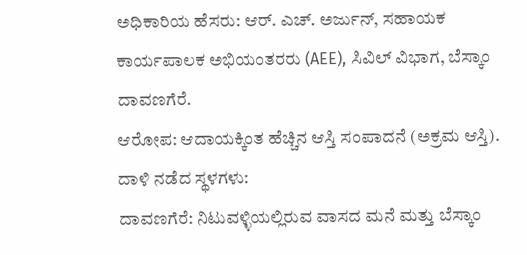ಅಧಿಕಾರಿಯ ಹೆಸರು: ಆರ್. ಎಚ್. ಅರ್ಜುನ್, ಸಹಾಯಕ ಕಾರ್ಯಪಾಲಕ ಅಭಿಯಂತರರು (AEE), ಸಿವಿಲ್ ವಿಭಾಗ, ಬೆಸ್ಕಾಂ ದಾವಣಗೆರೆ.
ಆರೋಪ: ಆದಾಯಕ್ಕಿಂತ ಹೆಚ್ಚಿನ ಆಸ್ತಿ ಸಂಪಾದನೆ (ಅಕ್ರಮ ಆಸ್ತಿ).
ದಾಳಿ ನಡೆದ ಸ್ಥಳಗಳು:
ದಾವಣಗೆರೆ: ನಿಟುವಳ್ಳಿಯಲ್ಲಿರುವ ವಾಸದ ಮನೆ ಮತ್ತು ಬೆಸ್ಕಾಂ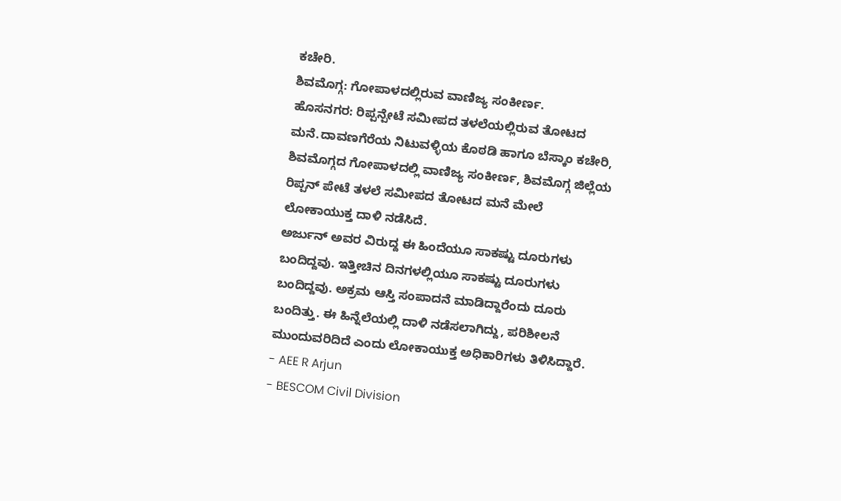ಕಚೇರಿ.
ಶಿವಮೊಗ್ಗ: ಗೋಪಾಳದಲ್ಲಿರುವ ವಾಣಿಜ್ಯ ಸಂಕೀರ್ಣ.
ಹೊಸನಗರ: ರಿಪ್ಪನ್ಪೇಟೆ ಸಮೀಪದ ತಳಲೆಯಲ್ಲಿರುವ ತೋಟದ ಮನೆ.ದಾವಣಗೆರೆಯ ನಿಟುವಳ್ಳಿಯ ಕೊಠಡಿ ಹಾಗೂ ಬೆಸ್ಕಾಂ ಕಚೇರಿ, ಶಿವಮೊಗ್ಗದ ಗೋಪಾಳದಲ್ಲಿ ವಾಣಿಜ್ಯ ಸಂಕೀರ್ಣ, ಶಿವಮೊಗ್ಗ ಜಿಲ್ಲೆಯ ರಿಪ್ಪನ್ ಪೇಟೆ ತಳಲೆ ಸಮೀಪದ ತೋಟದ ಮನೆ ಮೇಲೆ ಲೋಕಾಯುಕ್ತ ದಾಳಿ ನಡೆಸಿದೆ.
ಅರ್ಜುನ್ ಅವರ ವಿರುದ್ದ ಈ ಹಿಂದೆಯೂ ಸಾಕಷ್ಟು ದೂರುಗಳು ಬಂದಿದ್ದವು. ಇತ್ತೀಚಿನ ದಿನಗಳಲ್ಲಿಯೂ ಸಾಕಷ್ಟು ದೂರುಗಳು ಬಂದಿದ್ದವು. ಅಕ್ರಮ ಆಸ್ತಿ ಸಂಪಾದನೆ ಮಾಡಿದ್ದಾರೆಂದು ದೂರು ಬಂದಿತ್ತು. ಈ ಹಿನ್ನೆಲೆಯಲ್ಲಿ ದಾಳಿ ನಡೆಸಲಾಗಿದ್ದು, ಪರಿಶೀಲನೆ ಮುಂದುವರಿದಿದೆ ಎಂದು ಲೋಕಾಯುಕ್ತ ಅಧಿಕಾರಿಗಳು ತಿಳಿಸಿದ್ದಾರೆ.
- AEE R Arjun
- BESCOM Civil Division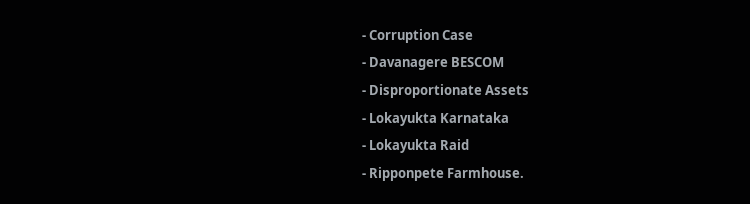- Corruption Case
- Davanagere BESCOM
- Disproportionate Assets
- Lokayukta Karnataka
- Lokayukta Raid
- Ripponpete Farmhouse.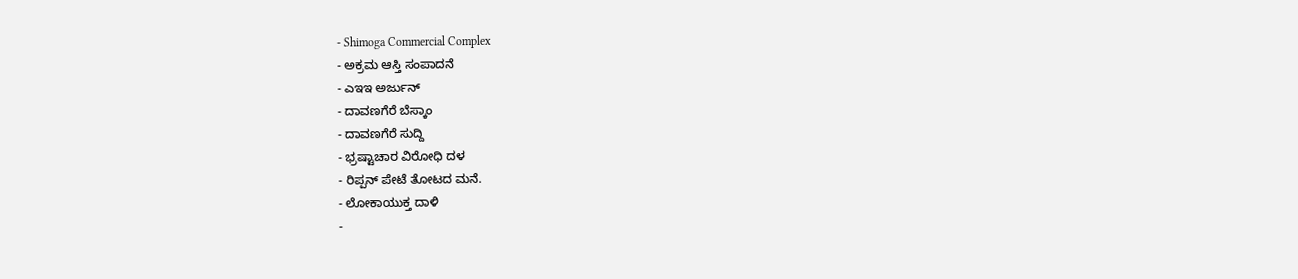- Shimoga Commercial Complex
- ಅಕ್ರಮ ಆಸ್ತಿ ಸಂಪಾದನೆ
- ಎಇಇ ಅರ್ಜುನ್
- ದಾವಣಗೆರೆ ಬೆಸ್ಕಾಂ
- ದಾವಣಗೆರೆ ಸುದ್ದಿ
- ಭ್ರಷ್ಟಾಚಾರ ವಿರೋಧಿ ದಳ
- ರಿಪ್ಪನ್ ಪೇಟೆ ತೋಟದ ಮನೆ.
- ಲೋಕಾಯುಕ್ತ ದಾಳಿ
-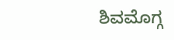ಶಿವಮೊಗ್ಗ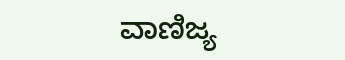ವಾಣಿಜ್ಯ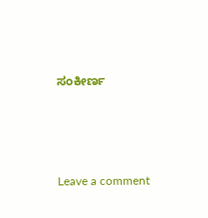ಸಂಕೀರ್ಣ





Leave a comment